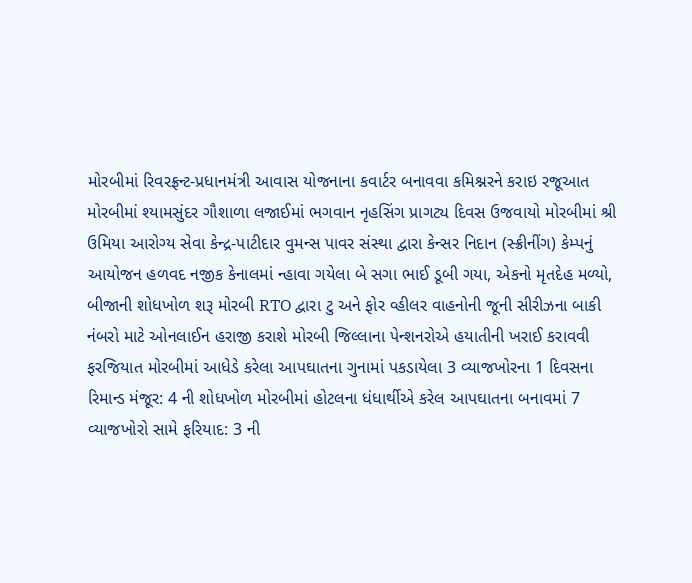મોરબીમાં રિવરફ્રન્ટ-પ્રધાનમંત્રી આવાસ યોજનાના કવાર્ટર બનાવવા કમિશ્નરને કરાઇ રજૂઆત મોરબીમાં શ્યામસુંદર ગૌશાળા લજાઈમાં ભગવાન નૃહસિંગ પ્રાગટ્ય દિવસ ઉજવાયો મોરબીમાં શ્રી ઉમિયા આરોગ્ય સેવા કેન્દ્ર-પાટીદાર વુમન્સ પાવર સંસ્થા દ્વારા કેન્સર નિદાન (સ્ક્રીનીંગ) કેમ્પનું આયોજન હળવદ નજીક કેનાલમાં ન્હાવા ગયેલા બે સગા ભાઈ ડૂબી ગયા, એકનો મૃતદેહ મળ્યો, બીજાની શોધખોળ શરૂ મોરબી RTO દ્વારા ટુ અને ફોર વ્હીલર વાહનોની જૂની સીરીઝના બાકી નંબરો માટે ઓનલાઈન હરાજી કરાશે મોરબી જિલ્લાના પેન્શનરોએ હયાતીની ખરાઈ કરાવવી ફરજિયાત મોરબીમાં આધેડે કરેલા આપઘાતના ગુનામાં પકડાયેલા 3 વ્યાજખોરના 1 દિવસના રિમાન્ડ મંજૂર: 4 ની શોધખોળ મોરબીમાં હોટલના ધંધાર્થીએ કરેલ આપઘાતના બનાવમાં 7 વ્યાજખોરો સામે ફરિયાદ: 3 ની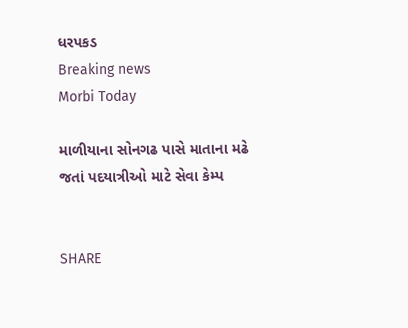ધરપકડ
Breaking news
Morbi Today

માળીયાના સોનગઢ પાસે માતાના મઢે જતાં પદયાત્રીઓ માટે સેવા કેમ્પ


SHARE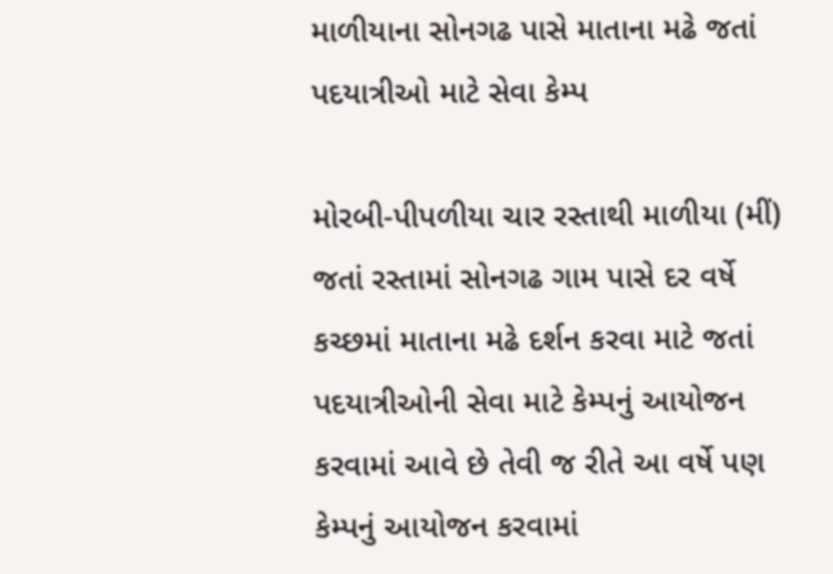માળીયાના સોનગઢ પાસે માતાના મઢે જતાં પદયાત્રીઓ માટે સેવા કેમ્પ

મોરબી-પીપળીયા ચાર રસ્તાથી માળીયા (મીં) જતાં રસ્તામાં સોનગઢ ગામ પાસે દર વર્ષે કચ્છમાં માતાના મઢે દર્શન કરવા માટે જતાં પદયાત્રીઓની સેવા માટે કેમ્પનું આયોજન કરવામાં આવે છે તેવી જ રીતે આ વર્ષે પણ કેમ્પનું આયોજન કરવામાં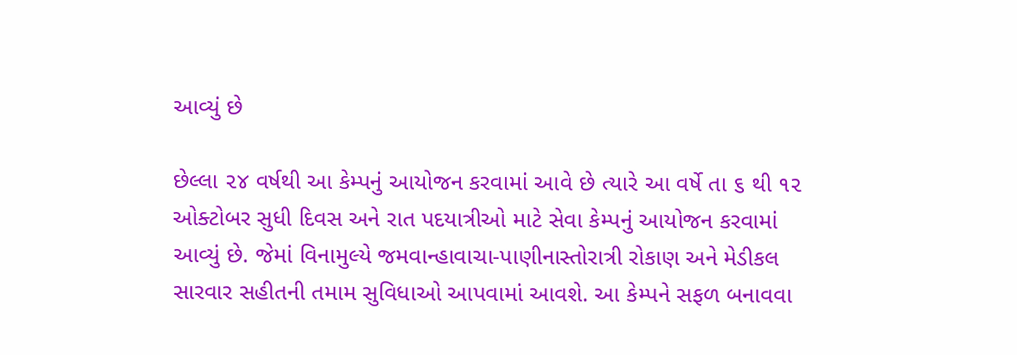આવ્યું છે

છેલ્લા ૨૪ વર્ષથી આ કેમ્પનું આયોજન કરવામાં આવે છે ત્યારે આ વર્ષે તા ૬ થી ૧૨ ઓક્ટોબર સુધી દિવસ અને રાત પદયાત્રીઓ માટે સેવા કેમ્પનું આયોજન કરવામાં આવ્યું છે. જેમાં વિનામુલ્યે જમવાન્હાવાચા-પાણીનાસ્તોરાત્રી રોકાણ અને મેડીકલ સારવાર સહીતની તમામ સુવિધાઓ આપવામાં આવશે. આ કેમ્પને સફળ બનાવવા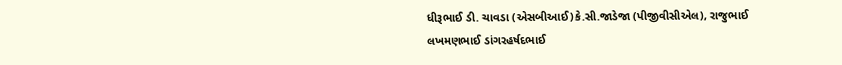ધીરૂભાઈ ડી. ચાવડા (એસબીઆઈ)કે.સી.જાડેજા (પીજીવીસીએલ), રાજુભાઈ લખમણભાઈ ડાંગરહર્ષદભાઈ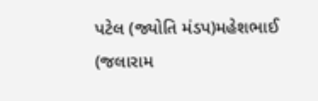પટેલ (જ્યોતિ મંડપ)મહેશભાઈ (જલારામ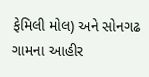ફેમિલી મોલ) અને સોનગઢ ગામના આહીર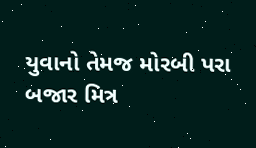યુવાનો તેમજ મોરબી પરા બજાર મિત્ર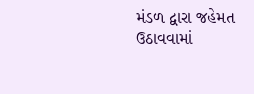મંડળ દ્વારા જહેમત ઉઠાવવામાં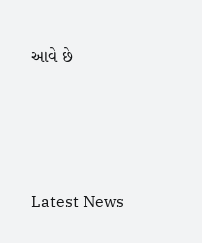આવે છે






Latest News